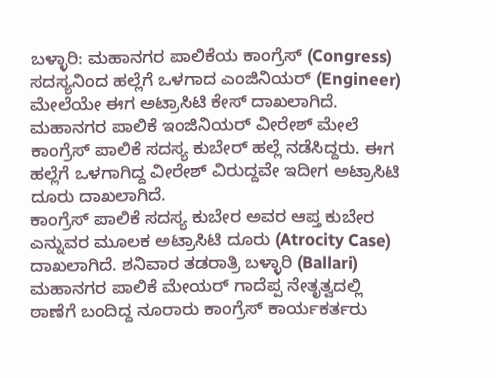ಬಳ್ಳಾರಿ: ಮಹಾನಗರ ಪಾಲಿಕೆಯ ಕಾಂಗ್ರೆಸ್ (Congress) ಸದಸ್ಯನಿಂದ ಹಲ್ಲೆಗೆ ಒಳಗಾದ ಎಂಜಿನಿಯರ್ (Engineer) ಮೇಲೆಯೇ ಈಗ ಅಟ್ರಾಸಿಟಿ ಕೇಸ್ ದಾಖಲಾಗಿದೆ.
ಮಹಾನಗರ ಪಾಲಿಕೆ ಇಂಜಿನಿಯರ್ ವೀರೇಶ್ ಮೇಲೆ ಕಾಂಗ್ರೆಸ್ ಪಾಲಿಕೆ ಸದಸ್ಯ ಕುಬೇರ್ ಹಲ್ಲೆ ನಡೆಸಿದ್ದರು. ಈಗ ಹಲ್ಲೆಗೆ ಒಳಗಾಗಿದ್ದ ವೀರೇಶ್ ವಿರುದ್ದವೇ ಇದೀಗ ಅಟ್ರಾಸಿಟಿ ದೂರು ದಾಖಲಾಗಿದೆ.
ಕಾಂಗ್ರೆಸ್ ಪಾಲಿಕೆ ಸದಸ್ಯ ಕುಬೇರ ಅವರ ಆಪ್ತ ಕುಬೇರ ಎನ್ನುವರ ಮೂಲಕ ಅಟ್ರಾಸಿಟಿ ದೂರು (Atrocity Case) ದಾಖಲಾಗಿದೆ. ಶನಿವಾರ ತಡರಾತ್ರಿ ಬಳ್ಳಾರಿ (Ballari) ಮಹಾನಗರ ಪಾಲಿಕೆ ಮೇಯರ್ ಗಾದೆಪ್ಪ ನೇತೃತ್ವದಲ್ಲಿ ಠಾಣೆಗೆ ಬಂದಿದ್ದ ನೂರಾರು ಕಾಂಗ್ರೆಸ್ ಕಾರ್ಯಕರ್ತರು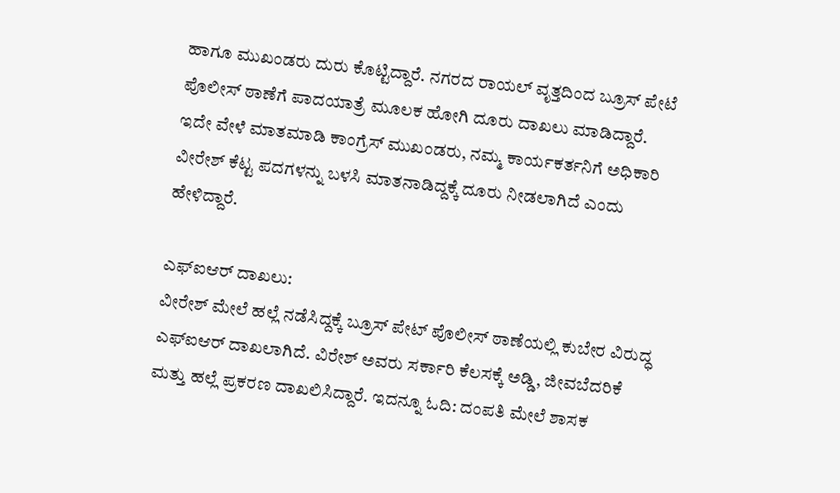ಹಾಗೂ ಮುಖಂಡರು ದುರು ಕೊಟ್ಟಿದ್ದಾರೆ. ನಗರದ ರಾಯಲ್ ವೃತ್ತದಿಂದ ಬ್ರೂಸ್ ಪೇಟೆ ಪೊಲೀಸ್ ಠಾಣೆಗೆ ಪಾದಯಾತ್ರೆ ಮೂಲಕ ಹೋಗಿ ದೂರು ದಾಖಲು ಮಾಡಿದ್ದಾರೆ.
ಇದೇ ವೇಳೆ ಮಾತಮಾಡಿ ಕಾಂಗ್ರೆಸ್ ಮುಖಂಡರು, ನಮ್ಮ ಕಾರ್ಯಕರ್ತನಿಗೆ ಅಧಿಕಾರಿ ವೀರೇಶ್ ಕೆಟ್ಟ ಪದಗಳನ್ನು ಬಳಸಿ ಮಾತನಾಡಿದ್ದಕ್ಕೆ ದೂರು ನೀಡಲಾಗಿದೆ ಎಂದು ಹೇಳಿದ್ದಾರೆ.

ಎಫ್ಐಆರ್ ದಾಖಲು:
ವೀರೇಶ್ ಮೇಲೆ ಹಲ್ಲೆ ನಡೆಸಿದ್ದಕ್ಕೆ ಬ್ರೂಸ್ ಪೇಟ್ ಪೊಲೀಸ್ ಠಾಣೆಯಲ್ಲಿ ಕುಬೇರ ವಿರುದ್ಧ ಎಫ್ಐಆರ್ ದಾಖಲಾಗಿದೆ. ವಿರೇಶ್ ಅವರು ಸರ್ಕಾರಿ ಕೆಲಸಕ್ಕೆ ಅಡ್ಡಿ, ಜೀವಬೆದರಿಕೆ ಮತ್ತು ಹಲ್ಲೆ ಪ್ರಕರಣ ದಾಖಲಿಸಿದ್ದಾರೆ. ಇದನ್ನೂ ಓದಿ: ದಂಪತಿ ಮೇಲೆ ಶಾಸಕ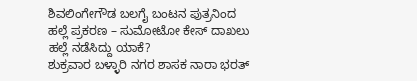ಶಿವಲಿಂಗೇಗೌಡ ಬಲಗೈ ಬಂಟನ ಪುತ್ರನಿಂದ ಹಲ್ಲೆ ಪ್ರಕರಣ – ಸುಮೋಟೋ ಕೇಸ್ ದಾಖಲು
ಹಲ್ಲೆ ನಡೆಸಿದ್ದು ಯಾಕೆ?
ಶುಕ್ರವಾರ ಬಳ್ಳಾರಿ ನಗರ ಶಾಸಕ ನಾರಾ ಭರತ್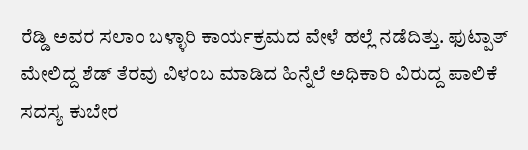ರೆಡ್ಡಿ ಅವರ ಸಲಾಂ ಬಳ್ಳಾರಿ ಕಾರ್ಯಕ್ರಮದ ವೇಳೆ ಹಲ್ಲೆ ನಡೆದಿತ್ತು. ಫುಟ್ಪಾತ್ ಮೇಲಿದ್ದ ಶೆಡ್ ತೆರವು ವಿಳಂಬ ಮಾಡಿದ ಹಿನ್ನೆಲೆ ಅಧಿಕಾರಿ ವಿರುದ್ದ ಪಾಲಿಕೆ ಸದಸ್ಯ ಕುಬೇರ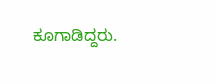ಕೂಗಾಡಿದ್ದರು.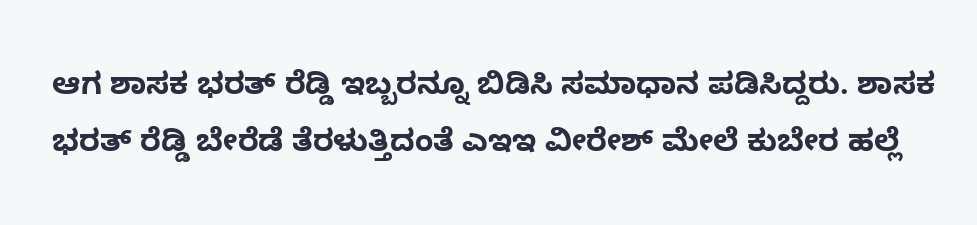ಆಗ ಶಾಸಕ ಭರತ್ ರೆಡ್ಡಿ ಇಬ್ಬರನ್ನೂ ಬಿಡಿಸಿ ಸಮಾಧಾನ ಪಡಿಸಿದ್ದರು. ಶಾಸಕ ಭರತ್ ರೆಡ್ಡಿ ಬೇರೆಡೆ ತೆರಳುತ್ತಿದಂತೆ ಎಇಇ ವೀರೇಶ್ ಮೇಲೆ ಕುಬೇರ ಹಲ್ಲೆ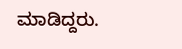ಮಾಡಿದ್ದರು.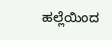ಹಲ್ಲೆಯಿಂದ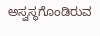ಅಸ್ವಸ್ಥಗೊಂಡಿರುವ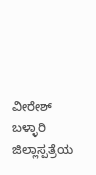ವೀರೇಶ್ ಬಳ್ಳಾರಿ ಜಿಲ್ಲಾಸ್ಪತ್ರೆಯ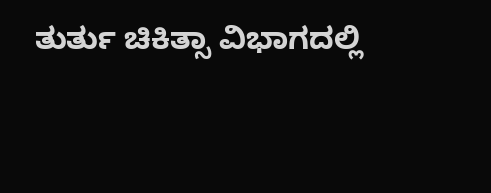ತುರ್ತು ಚಿಕಿತ್ಸಾ ವಿಭಾಗದಲ್ಲಿ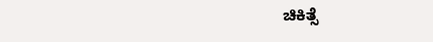ಚಿಕಿತ್ಸೆ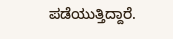ಪಡೆಯುತ್ತಿದ್ದಾರೆ.